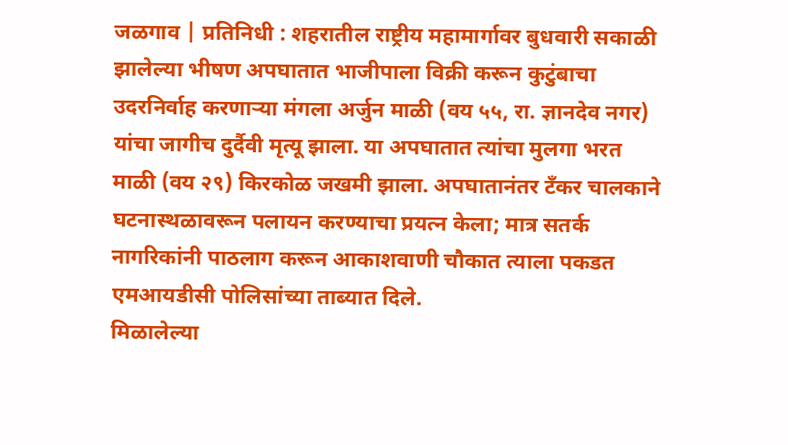जळगाव | प्रतिनिधी : शहरातील राष्ट्रीय महामार्गावर बुधवारी सकाळी झालेल्या भीषण अपघातात भाजीपाला विक्री करून कुटुंबाचा उदरनिर्वाह करणाऱ्या मंगला अर्जुन माळी (वय ५५, रा. ज्ञानदेव नगर) यांचा जागीच दुर्दैवी मृत्यू झाला. या अपघातात त्यांचा मुलगा भरत माळी (वय २९) किरकोळ जखमी झाला. अपघातानंतर टँकर चालकाने घटनास्थळावरून पलायन करण्याचा प्रयत्न केला; मात्र सतर्क नागरिकांनी पाठलाग करून आकाशवाणी चौकात त्याला पकडत एमआयडीसी पोलिसांच्या ताब्यात दिले.
मिळालेल्या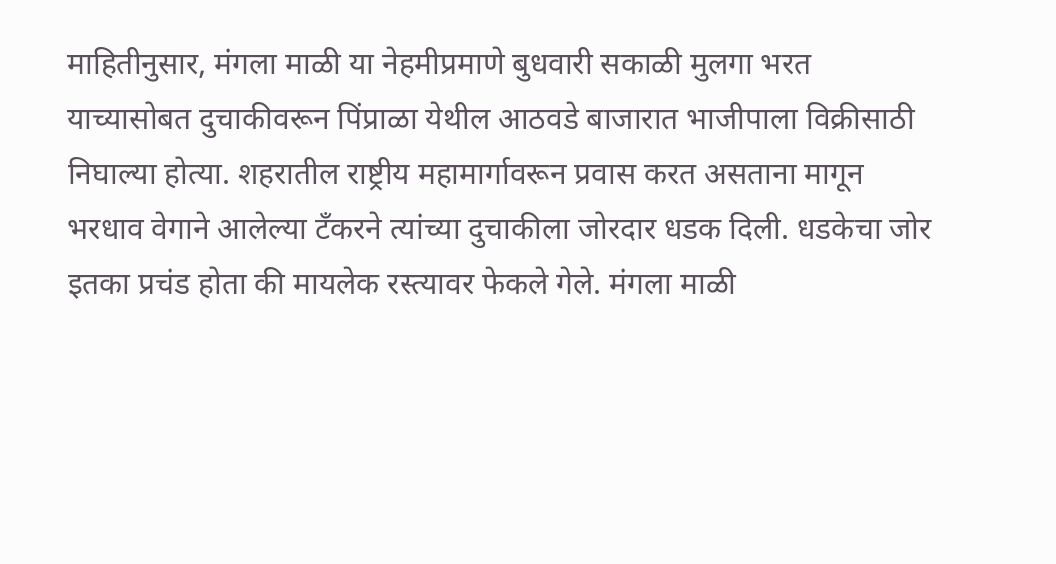माहितीनुसार, मंगला माळी या नेहमीप्रमाणे बुधवारी सकाळी मुलगा भरत याच्यासोबत दुचाकीवरून पिंप्राळा येथील आठवडे बाजारात भाजीपाला विक्रीसाठी निघाल्या होत्या. शहरातील राष्ट्रीय महामार्गावरून प्रवास करत असताना मागून भरधाव वेगाने आलेल्या टँकरने त्यांच्या दुचाकीला जोरदार धडक दिली. धडकेचा जोर इतका प्रचंड होता की मायलेक रस्त्यावर फेकले गेले. मंगला माळी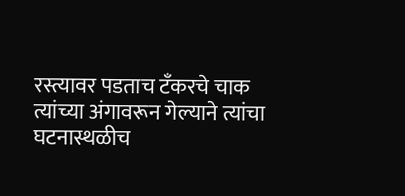रस्त्यावर पडताच टँकरचे चाक त्यांच्या अंगावरून गेल्याने त्यांचा घटनास्थळीच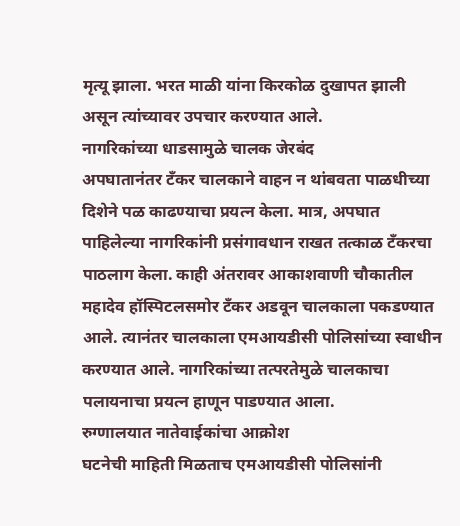मृत्यू झाला. भरत माळी यांना किरकोळ दुखापत झाली असून त्यांच्यावर उपचार करण्यात आले.
नागरिकांच्या धाडसामुळे चालक जेरबंद
अपघातानंतर टँकर चालकाने वाहन न थांबवता पाळधीच्या दिशेने पळ काढण्याचा प्रयत्न केला. मात्र, अपघात पाहिलेल्या नागरिकांनी प्रसंगावधान राखत तत्काळ टँकरचा पाठलाग केला. काही अंतरावर आकाशवाणी चौकातील महादेव हॉस्पिटलसमोर टँकर अडवून चालकाला पकडण्यात आले. त्यानंतर चालकाला एमआयडीसी पोलिसांच्या स्वाधीन करण्यात आले. नागरिकांच्या तत्परतेमुळे चालकाचा पलायनाचा प्रयत्न हाणून पाडण्यात आला.
रुग्णालयात नातेवाईकांचा आक्रोश
घटनेची माहिती मिळताच एमआयडीसी पोलिसांनी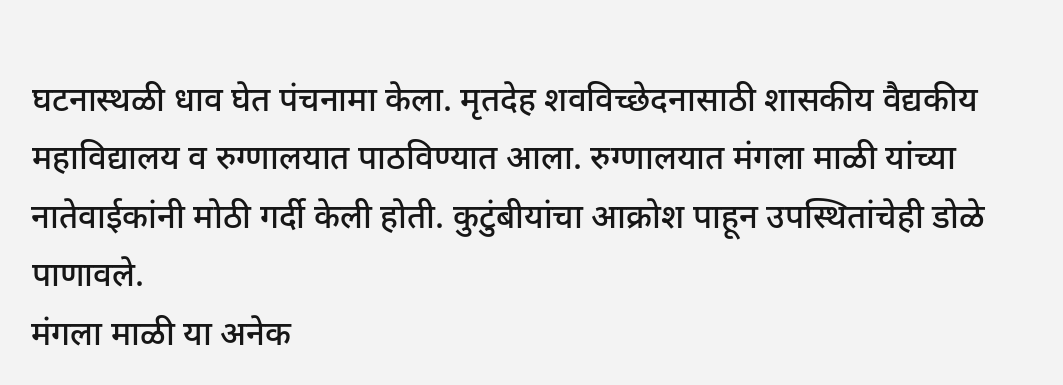घटनास्थळी धाव घेत पंचनामा केला. मृतदेह शवविच्छेदनासाठी शासकीय वैद्यकीय महाविद्यालय व रुग्णालयात पाठविण्यात आला. रुग्णालयात मंगला माळी यांच्या नातेवाईकांनी मोठी गर्दी केली होती. कुटुंबीयांचा आक्रोश पाहून उपस्थितांचेही डोळे पाणावले.
मंगला माळी या अनेक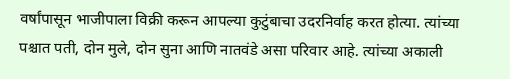वर्षांपासून भाजीपाला विक्री करून आपल्या कुटुंबाचा उदरनिर्वाह करत होत्या. त्यांच्या पश्चात पती, दोन मुले, दोन सुना आणि नातवंडे असा परिवार आहे. त्यांच्या अकाली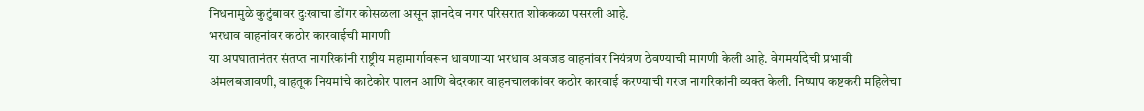निधनामुळे कुटुंबावर दुःखाचा डोंगर कोसळला असून ज्ञानदेव नगर परिसरात शोककळा पसरली आहे.
भरधाव वाहनांवर कठोर कारवाईची मागणी
या अपघातानंतर संतप्त नागरिकांनी राष्ट्रीय महामार्गावरून धावणाऱ्या भरधाव अवजड वाहनांवर नियंत्रण ठेवण्याची मागणी केली आहे. वेगमर्यादेची प्रभावी अंमलबजावणी, वाहतूक नियमांचे काटेकोर पालन आणि बेदरकार वाहनचालकांवर कठोर कारवाई करण्याची गरज नागरिकांनी व्यक्त केली. निष्पाप कष्टकरी महिलेचा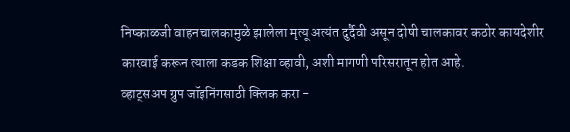निष्काळजी वाहनचालकामुळे झालेला मृत्यू अत्यंत दुर्दैवी असून दोषी चालकावर कठोर कायदेशीर कारवाई करून त्याला कडक शिक्षा व्हावी, अशी मागणी परिसरातून होत आहे.
व्हाट्सअप ग्रुप जॉइनिंगसाठी क्लिक करा -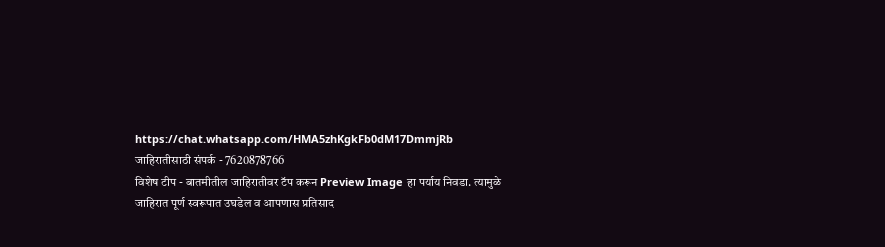https://chat.whatsapp.com/HMA5zhKgkFb0dM17DmmjRb
जाहिरातीसाठी संपर्क - 7620878766
विशेष टीप - बातमीतील जाहिरातीवर टॅप करून Preview Image हा पर्याय निवडा. त्यामुळे जाहिरात पूर्ण स्वरूपात उघडेल व आपणास प्रतिसाद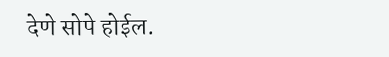देणे सोपे होईल.